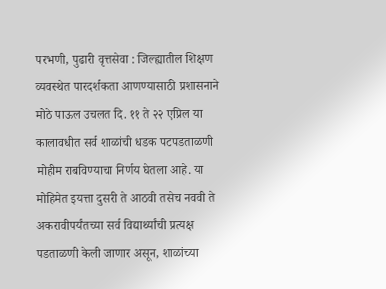परभणी, पुढारी वृत्तसेवा : जिल्ह्यातील शिक्षण व्यवस्थेत पारदर्शकता आणण्यासाठी प्रशासनाने मोठे पाऊल उचलत दि. ११ ते २२ एप्रिल या कालावधीत सर्व शाळांची धडक पटपडताळणी मोहीम राबविण्याचा निर्णय घेतला आहे. या मोहिमेत इयत्ता दुसरी ते आठवी तसेच नववी ते अकरावीपर्यंतच्या सर्व विद्यार्थ्यांची प्रत्यक्ष पडताळणी केली जाणार असून, शाळांच्या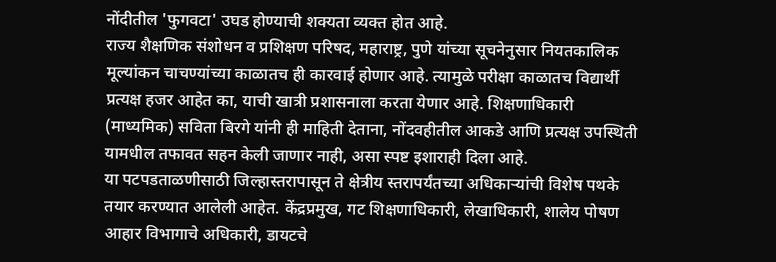नोंदीतील 'फुगवटा' उघड होण्याची शक्यता व्यक्त होत आहे.
राज्य शैक्षणिक संशोधन व प्रशिक्षण परिषद, महाराष्ट्र, पुणे यांच्या सूचनेनुसार नियतकालिक मूल्यांकन चाचण्यांच्या काळातच ही कारवाई होणार आहे. त्यामुळे परीक्षा काळातच विद्यार्थी प्रत्यक्ष हजर आहेत का, याची खात्री प्रशासनाला करता येणार आहे. शिक्षणाधिकारी (माध्यमिक) सविता बिरगे यांनी ही माहिती देताना, नोंदवहीतील आकडे आणि प्रत्यक्ष उपस्थिती यामधील तफावत सहन केली जाणार नाही, असा स्पष्ट इशाराही दिला आहे.
या पटपडताळणीसाठी जिल्हास्तरापासून ते क्षेत्रीय स्तरापर्यंतच्या अधिकाऱ्यांची विशेष पथके तयार करण्यात आलेली आहेत. केंद्रप्रमुख, गट शिक्षणाधिकारी, लेखाधिकारी, शालेय पोषण आहार विभागाचे अधिकारी, डायटचे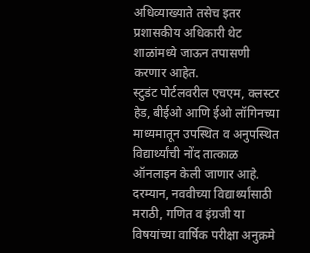अधिव्याख्याते तसेच इतर प्रशासकीय अधिकारी थेट शाळांमध्ये जाऊन तपासणी करणार आहेत.
स्टुडंट पोर्टलवरील एचएम, क्लस्टर हेड, बीईओ आणि ईओ लॉगिनच्या माध्यमातून उपस्थित व अनुपस्थित विद्यार्थ्यांची नोंद तात्काळ ऑनलाइन केली जाणार आहे. दरम्यान, नववीच्या विद्यार्थ्यांसाठी मराठी, गणित व इंग्रजी या विषयांच्या वार्षिक परीक्षा अनुक्रमे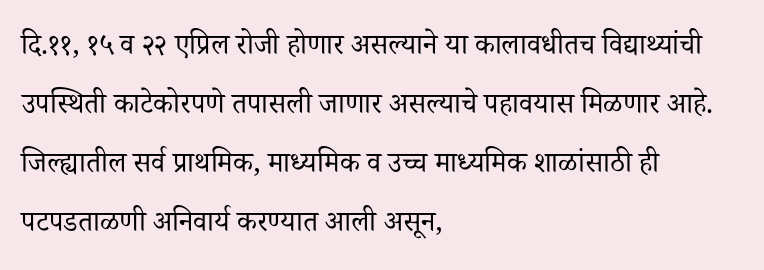दि.११, १५ व २२ एप्रिल रोजी होणार असल्याने या कालावधीतच विद्याथ्यांची उपस्थिती काटेकोरपणे तपासली जाणार असल्याचे पहावयास मिळणार आहे.
जिल्ह्यातील सर्व प्राथमिक, माध्यमिक व उच्च माध्यमिक शाळांसाठी ही पटपडताळणी अनिवार्य करण्यात आली असून,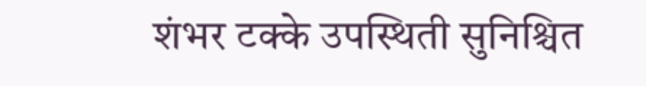शंभर टक्के उपस्थिती सुनिश्चित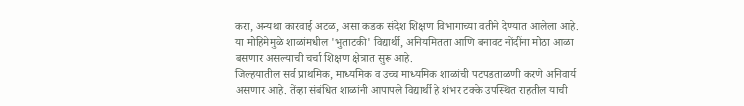करा, अन्यथा कारवाई अटळ, असा कडक संदेश शिक्षण विभागाच्या वतीने देण्यात आलेला आहे. या मोहिमेमुळे शाळांमधील 'भुताटकी' विद्यार्थी, अनियमितता आणि बनावट नोंदींना मोठा आळा बसणार असल्याची चर्चा शिक्षण क्षेत्रात सुरू आहे.
जिल्हयातील सर्व प्राथमिक, माध्यमिक व उच्च माध्यमिक शाळांची पटपडताळणी करणे अनिवार्य असणार आहे. तेंव्हा संबंधित शाळांनी आपापले विद्यार्थी हे शंभर टक्के उपस्थित राहतील याची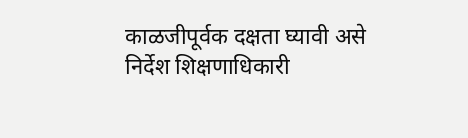काळजीपूर्वक दक्षता घ्यावी असे निर्देश शिक्षणाधिकारी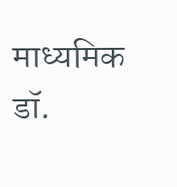माध्यमिक डॉ.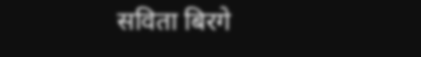सविता बिरगे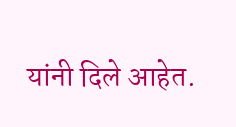यांनी दिले आहेत.